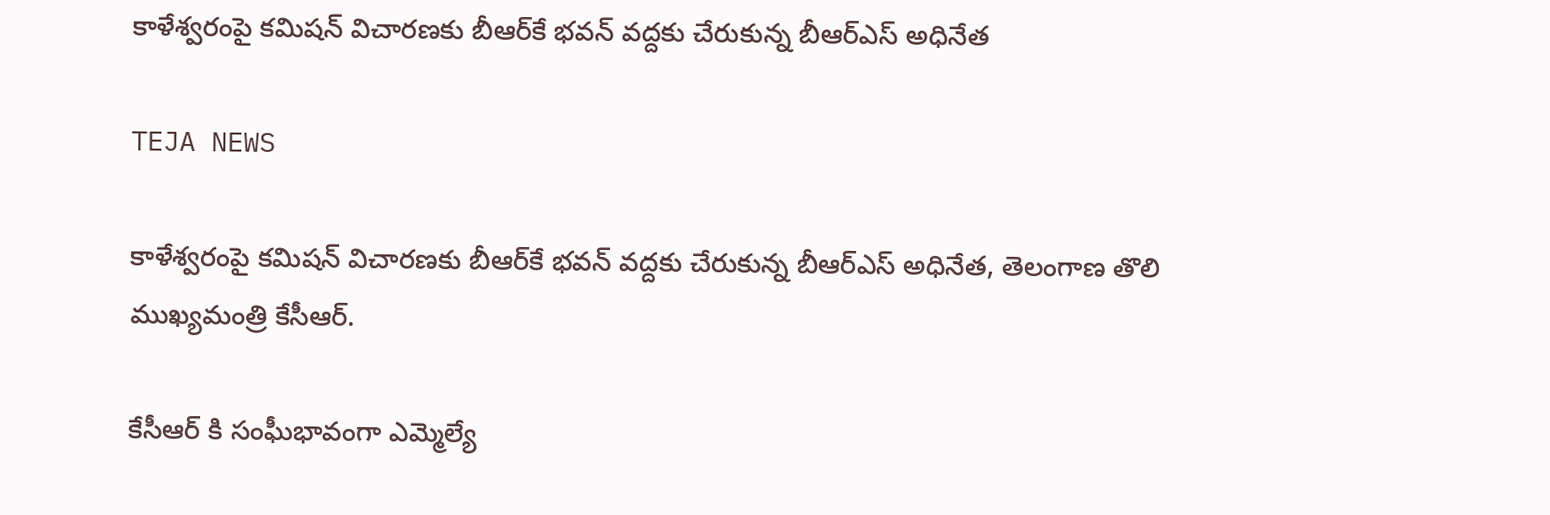కాళేశ్వరంపై కమిషన్ విచారణకు బీఆర్‌కే భ‌వ‌న్‌ వద్దకు చేరుకున్న బీఆర్ఎస్ అధినేత‌

TEJA NEWS

కాళేశ్వరంపై కమిషన్ విచారణకు బీఆర్‌కే భ‌వ‌న్‌ వద్దకు చేరుకున్న బీఆర్ఎస్ అధినేత‌, తెలంగాణ తొలి ముఖ్య‌మంత్రి కేసీఆర్.

కేసీఆర్ కి సంఘీభావంగా ఎమ్మెల్యే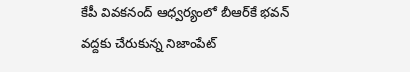కేపీ వివకనంద్ ఆధ్వర్యంలో బీఆర్‌కే భ‌వ‌న్‌ వద్దకు చేరుకున్న నిజాంపేట్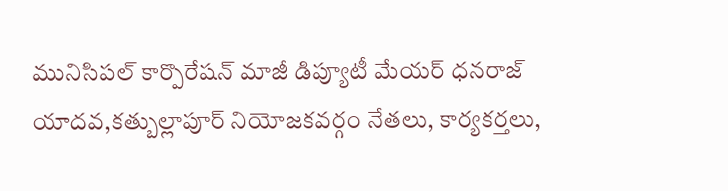మునిసిపల్ కార్పొరేషన్ మాజీ డిప్యూటీ మేయర్ ధనరాజ్ యాదవ,కత్బుల్లాపూర్ నియోజకవర్గం నేతలు, కార్యకర్తలు,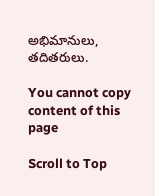అభిమానులు, తదితరులు.

You cannot copy content of this page

Scroll to Top